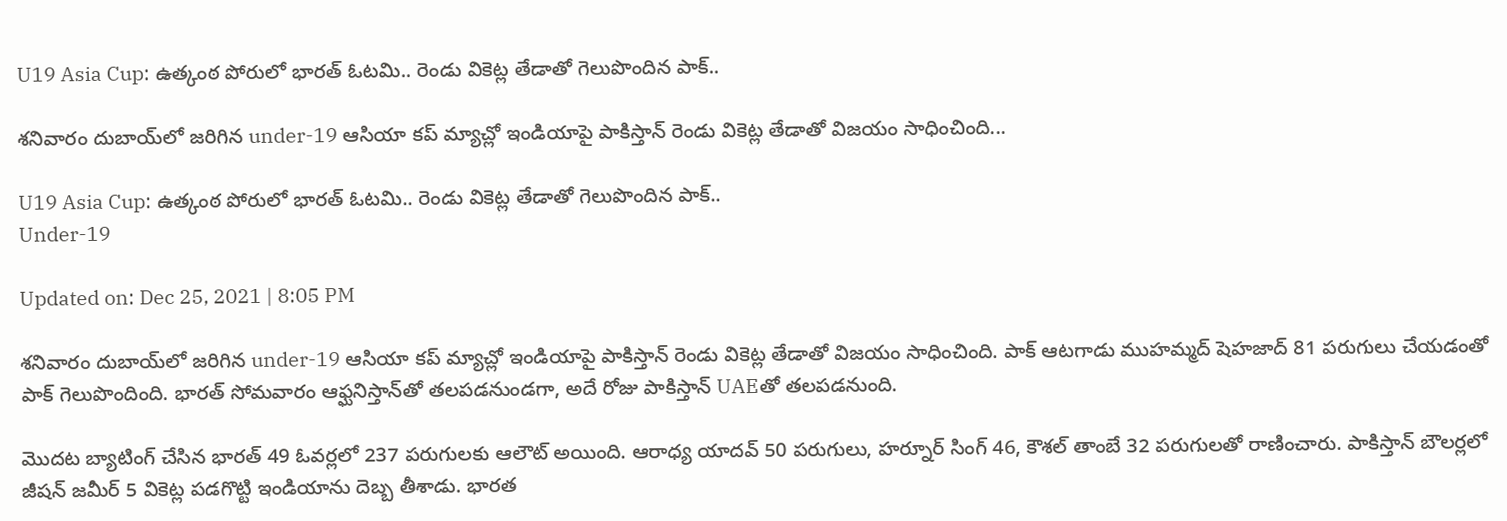U19 Asia Cup: ఉత్కంఠ పోరులో భారత్ ఓటమి.. రెండు వికెట్ల తేడాతో గెలుపొందిన పాక్..

శనివారం దుబాయ్‌లో జరిగిన under-19 ఆసియా కప్ మ్యాచ్లో ఇండియాపై పాకిస్తాన్ రెండు వికెట్ల తేడాతో విజయం సాధించింది...

U19 Asia Cup: ఉత్కంఠ పోరులో భారత్ ఓటమి.. రెండు వికెట్ల తేడాతో గెలుపొందిన పాక్..
Under-19

Updated on: Dec 25, 2021 | 8:05 PM

శనివారం దుబాయ్‌లో జరిగిన under-19 ఆసియా కప్ మ్యాచ్లో ఇండియాపై పాకిస్తాన్ రెండు వికెట్ల తేడాతో విజయం సాధించింది. పాక్ ఆటగాడు ముహమ్మద్ షెహజాద్ 81 పరుగులు చేయడంతో పాక్ గెలుపొందింది. భారత్ సోమవారం ఆఫ్ఘనిస్తాన్‌తో తలపడనుండగా, అదే రోజు పాకిస్తాన్ UAEతో తలపడనుంది.

మొదట బ్యాటింగ్ చేసిన భారత్ 49 ఓవర్లలో 237 పరుగులకు ఆలౌట్ అయింది. ఆరాధ్య యాదవ్ 50 పరుగులు, హర్నూర్ సింగ్ 46, కౌశల్ తాంబే 32 పరుగులతో రాణించారు. పాకిస్తాన్ బౌలర్లలో జీషన్ జమీర్ 5 వికెట్ల పడగొట్టి ఇండియాను దెబ్బ తీశాడు. భారత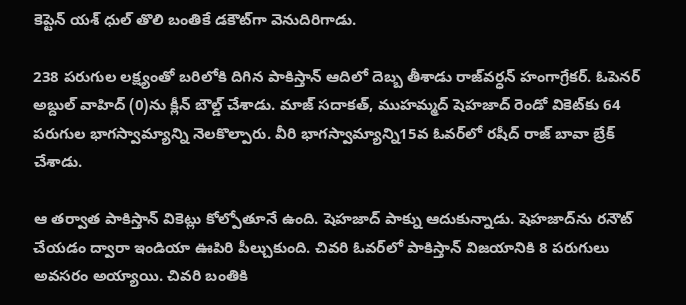కెప్టెన్ యశ్ ధుల్ తొలి బంతికే డకౌట్‌గా వెనుదిరిగాడు.

238 పరుగుల లక్ష్యంతో బరిలోకి దిగిన పాకిస్తాన్ ఆదిలో దెబ్బ తీశాడు రాజ్‌వర్ధన్ హంగాగ్రేకర్. ఓపెనర్ అబ్దుల్ వాహిద్ (0)ను క్లీన్ బౌల్డ్ చేశాడు. మాజ్ సదాకత్, ముహమ్మద్ షెహజాద్ రెండో వికెట్‌కు 64 పరుగుల భాగస్వామ్యాన్ని నెలకొల్పారు. వీరి భాగస్వామ్యాన్ని15వ ఓవర్‌లో రషీద్ రాజ్ బావా బ్రేక్ చేశాడు.

ఆ తర్వాత పాకిస్తాన్ వికెట్లు కోల్పోతూనే ఉంది. షెహజాద్ పాక్ను ఆదుకున్నాడు. షెహజాద్‌ను రనౌట్ చేయడం ద్వారా ఇండియా ఊపిరి పీల్చుకుంది. చివరి ఓవర్‌లో పాకిస్తాన్ విజయానికి 8 పరుగులు అవసరం అయ్యాయి. చివరి బంతికి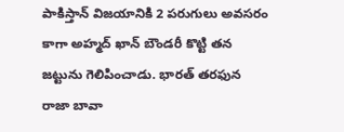పాకిస్తాన్ విజయానికి 2 పరుగులు అవసరం కాగా అహ్మద్ ఖాన్ బౌండరీ కొట్టి తన జట్టును గెలిపించాడు. భారత్ తరఫున రాజా బావా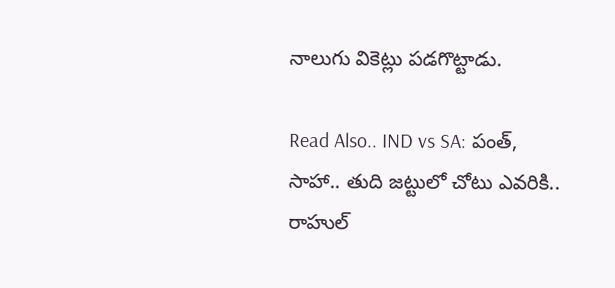నాలుగు వికెట్లు పడగొట్టాడు.

Read Also.. IND vs SA: పంత్, సాహా.. తుది జట్టులో చోటు ఎవరికి.. రాహుల్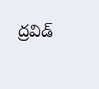ద్రవిడ్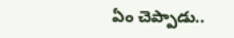ఏం చెప్పాడు..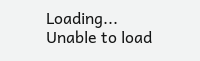Loading...
Unable to load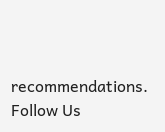recommendations.
Follow Us